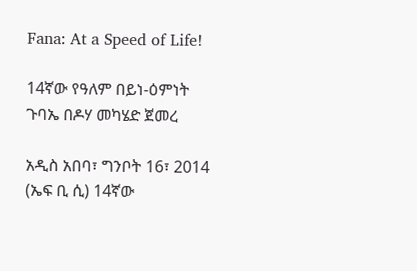Fana: At a Speed of Life!

14ኛው የዓለም በይነ-ዕምነት ጉባኤ በዶሃ መካሄድ ጀመረ

አዲስ አበባ፣ ግንቦት 16፣ 2014 (ኤፍ ቢ ሲ) 14ኛው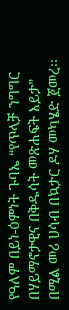የዓለም በይነ-ዕምነት ጉባኤ “የጥላቻ ንግግር በሃይማኖታዊና በቅዱሳት መጽሐፍት እይታ” በሚል መሪ ሀሳብ በኳታር ዶሃ መካሄድ ጀመረ፡፡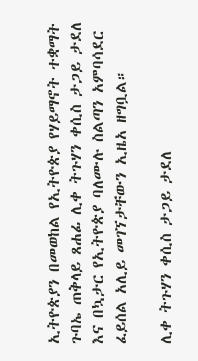ኢትዮጵያን በመወከል የኢትዮጵያ የሃይማኖት ተቋማት ጉባኤ ጠቅላይ ጸሐፊ ሊቀ ትጉሃን ቀሲስ ታጋይ ታደለ እና በኳታር የኢትዮጵያ ባለሙሉ ስልጣን አምባሳደር ፈይሰል አሊይ መገኘታቸውን ኢዜአ ዘግቧል።

ሊቀ ትጉሃን ቀሲስ ታጋይ ታደለ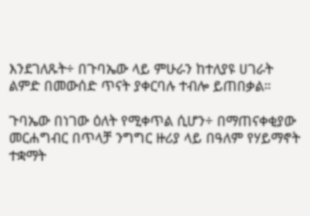እንደገለጹት÷ በጉባኤው ላይ ምሁራን ከተለያዩ ሀገራት ልምድ በመውሰድ ጥናት ያቀርባሉ ተብሎ ይጠበቃል።

ጉባኤው በነገው ዕለት የሚቀጥል ሲሆን÷ በማጠናቀቂያው መርሐግብር በጥላቻ ንግግር ዙሪያ ላይ በዓለም የሃይማኖት ተቋማት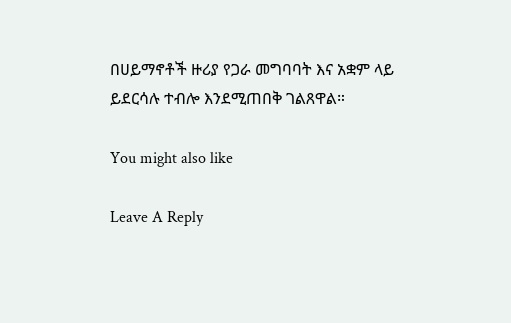በሀይማኖቶች ዙሪያ የጋራ መግባባት እና አቋም ላይ ይደርሳሉ ተብሎ እንደሚጠበቅ ገልጸዋል።

You might also like

Leave A Reply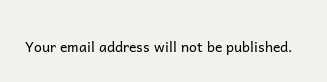Your email address will not be published.